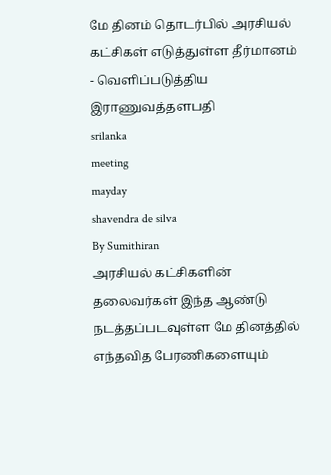மே தினம் தொடர்பில் அரசியல் கட்சிகள் எடுத்துள்ள தீர்மானம் - வெளிப்படுத்திய இராணுவத்தளபதி
srilanka
meeting
mayday
shavendra de silva
By Sumithiran
அரசியல் கட்சிகளின் தலைவர்கள் இந்த ஆண்டு நடத்தப்படவுள்ள மே தினத்தில் எந்தவித பேரணிகளையும்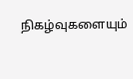நிகழ்வுகளையும்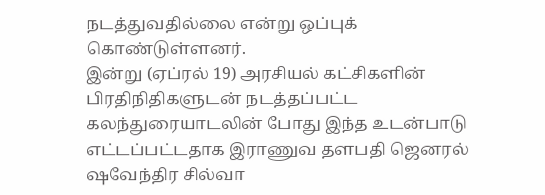நடத்துவதில்லை என்று ஒப்புக் கொண்டுள்ளனர்.
இன்று (ஏப்ரல் 19) அரசியல் கட்சிகளின் பிரதிநிதிகளுடன் நடத்தப்பட்ட கலந்துரையாடலின் போது இந்த உடன்பாடு எட்டப்பட்டதாக இராணுவ தளபதி ஜெனரல் ஷவேந்திர சில்வா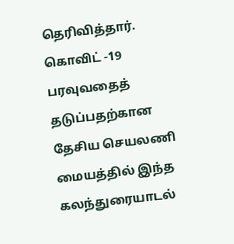தெரிவித்தார்.
கொவிட் -19 பரவுவதைத் தடுப்பதற்கான தேசிய செயலணி மையத்தில் இந்த கலந்துரையாடல்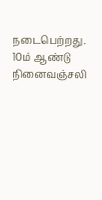நடைபெற்றது.
10ம் ஆண்டு நினைவஞ்சலி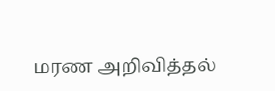மரண அறிவித்தல்